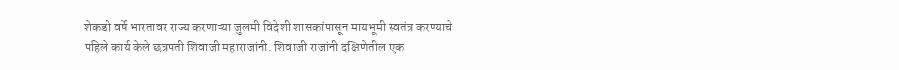शेकडो वर्षे भारतावर राज्य करणाऱ्या जुलमी विदेशी शासकांपासून मायभूमी स्वतंत्र करण्याचे पहिले कार्य केले छत्रपती शिवाजी महाराजांनी. शिवाजी राजांनी दक्षिणेतील एक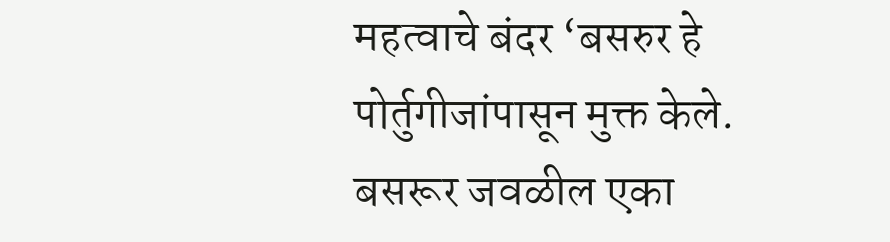महत्वाचे बंदर ‘बसरुर हे पोर्तुगीजांपासून मुक्त केले.
बसरूर जवळील एका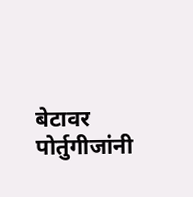बेटावर पोर्तुगीजांनी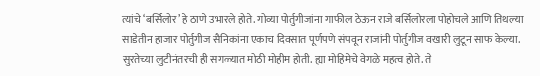त्यांचे ‘बर्सिलोर’ हे ठाणे उभारले होते. गोव्या पोर्तुगीजांना गाफील ठेऊन राजे बर्सिलोरला पोहोचले आणि तिथल्या साडेतीन हाजार पोर्तुगीज सैनिकांना एकाच दिवसात पूर्णपणे संपवून राजांनी पोर्तुगीज वखारी लुटून साफ केल्या.
सुरतेच्या लुटीनंतरची ही सगळ्यात मोठी मोहीम होती. ह्या मोहिमेचे वेगळे महत्व होते. ते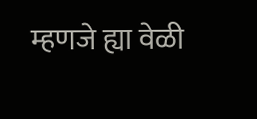म्हणजे ह्या वेळी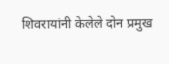शिवरायांनी केलेले दोन प्रमुख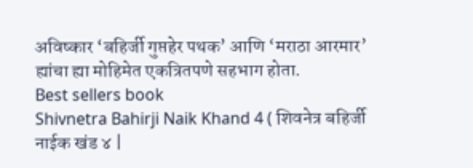अविष्कार ‘बहिर्जी गुप्तहेर पथक’ आणि ‘मराठा आरमार’ ह्यांचा ह्या मोहिमेत एकत्रितपणे सहभाग होता.
Best sellers book
Shivnetra Bahirji Naik Khand 4 ( शिवनेत्र बहिर्जी नाईक खंड ४ |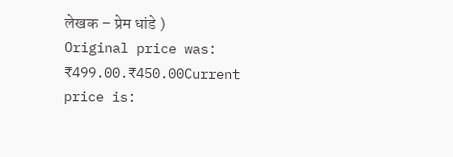लेखक – प्रेम धांडे )
Original price was: ₹499.00.₹450.00Current price is: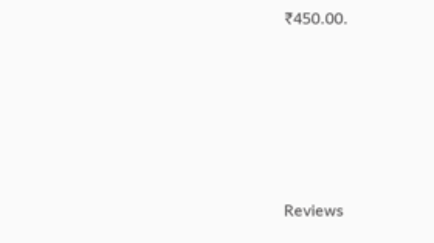₹450.00.





Reviews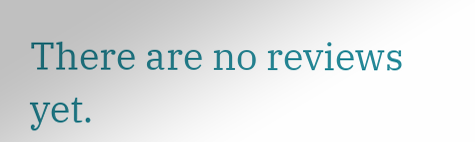There are no reviews yet.